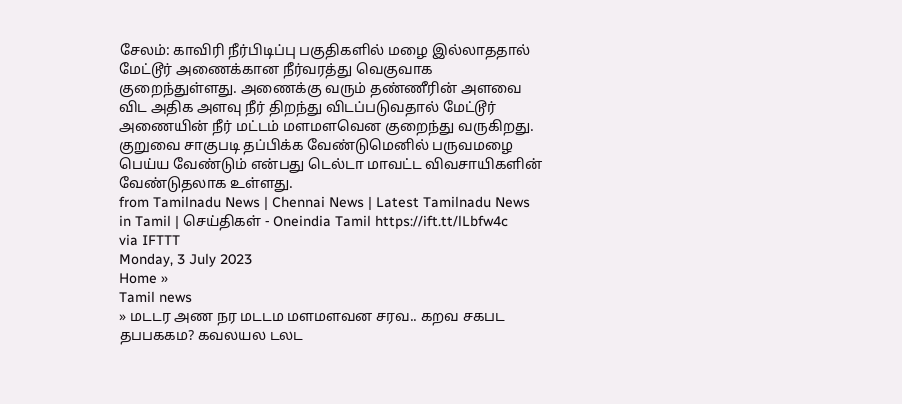சேலம்: காவிரி நீர்பிடிப்பு பகுதிகளில் மழை இல்லாததால் மேட்டூர் அணைக்கான நீர்வரத்து வெகுவாக குறைந்துள்ளது. அணைக்கு வரும் தண்ணீரின் அளவை விட அதிக அளவு நீர் திறந்து விடப்படுவதால் மேட்டூர் அணையின் நீர் மட்டம் மளமளவென குறைந்து வருகிறது. குறுவை சாகுபடி தப்பிக்க வேண்டுமெனில் பருவமழை பெய்ய வேண்டும் என்பது டெல்டா மாவட்ட விவசாயிகளின் வேண்டுதலாக உள்ளது.
from Tamilnadu News | Chennai News | Latest Tamilnadu News in Tamil | செய்திகள் - Oneindia Tamil https://ift.tt/lLbfw4c
via IFTTT
Monday, 3 July 2023
Home »
Tamil news
» மடடர அண நர மடடம மளமளவன சரவ.. கறவ சகபட தபபககம? கவலயல டலட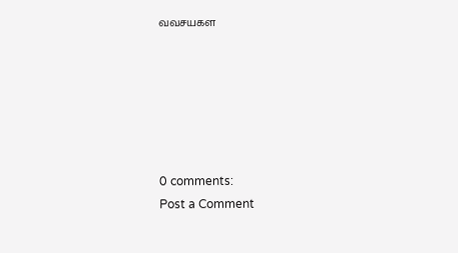வவசயகள






0 comments:
Post a Comment